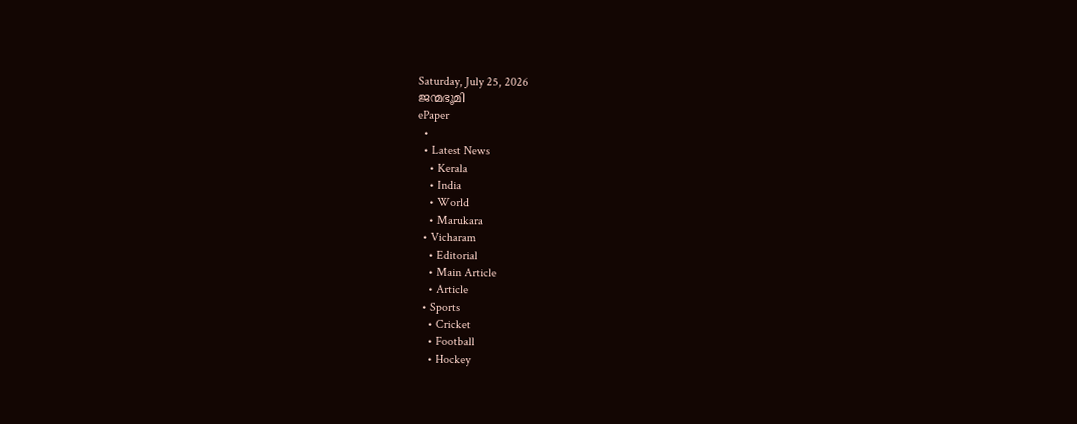Saturday, July 25, 2026
ജന്മഭൂമി
ePaper
  •
  • Latest News
    • Kerala
    • India
    • World
    • Marukara
  • Vicharam
    • Editorial
    • Main Article
    • Article
  • Sports
    • Cricket
    • Football
    • Hockey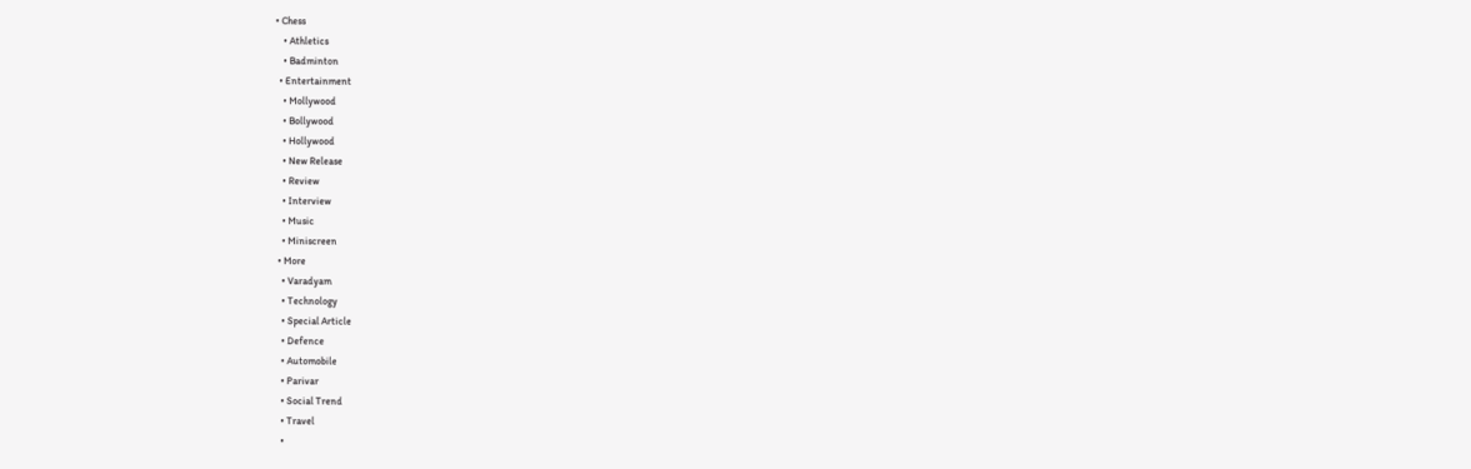• Chess
    • Athletics
    • Badminton
  • Entertainment
    • Mollywood
    • Bollywood
    • Hollywood
    • New Release
    • Review
    • Interview
    • Music
    • Miniscreen
  • More
    • Varadyam
    • Technology
    • Special Article
    • Defence
    • Automobile
    • Parivar
    • Social Trend
    • Travel
    •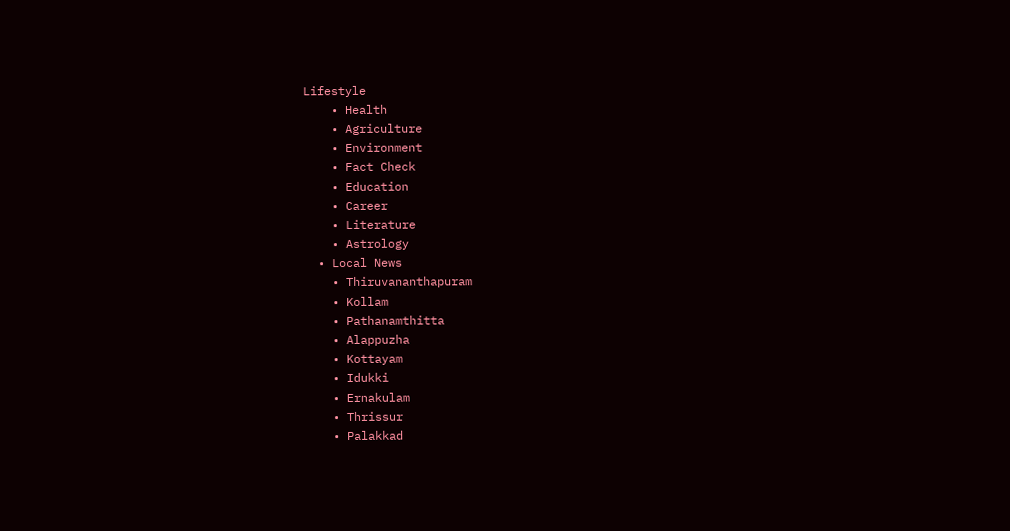Lifestyle
    • Health
    • Agriculture
    • Environment
    • Fact Check
    • Education
    • Career
    • Literature
    • Astrology
  • Local News
    • Thiruvananthapuram
    • Kollam
    • Pathanamthitta
    • Alappuzha
    • Kottayam
    • Idukki
    • Ernakulam
    • Thrissur
    • Palakkad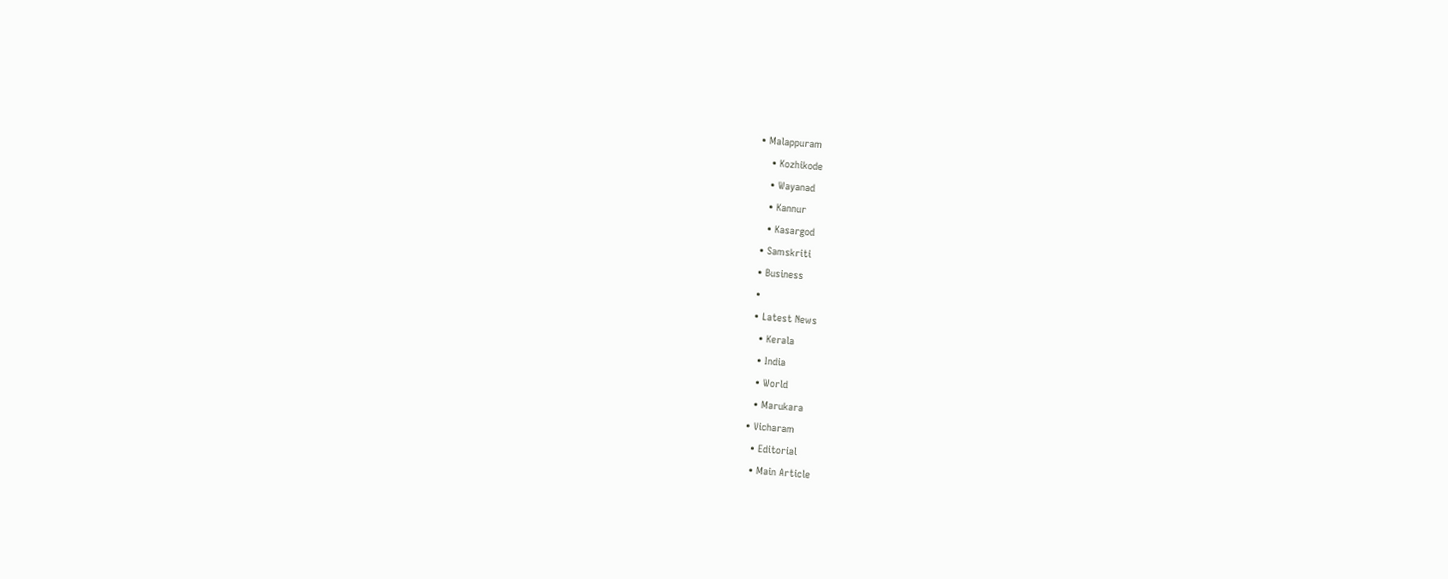• Malappuram
    • Kozhikode
    • Wayanad
    • Kannur
    • Kasargod
  • Samskriti
  • Business
  •
  • Latest News
    • Kerala
    • India
    • World
    • Marukara
  • Vicharam
    • Editorial
    • Main Article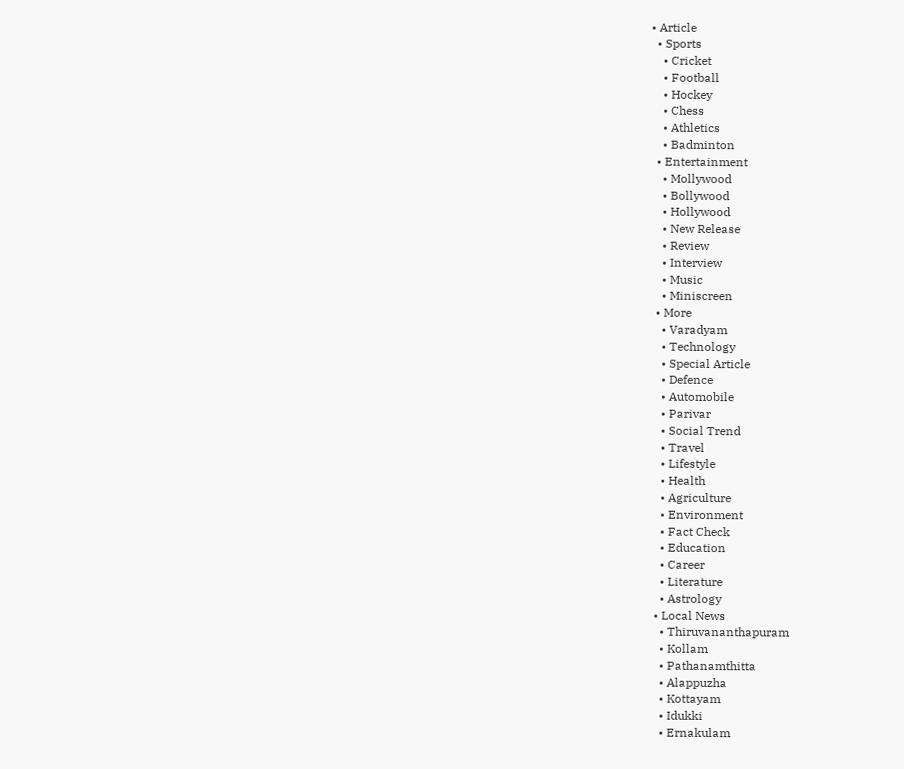• Article
  • Sports
    • Cricket
    • Football
    • Hockey
    • Chess
    • Athletics
    • Badminton
  • Entertainment
    • Mollywood
    • Bollywood
    • Hollywood
    • New Release
    • Review
    • Interview
    • Music
    • Miniscreen
  • More
    • Varadyam
    • Technology
    • Special Article
    • Defence
    • Automobile
    • Parivar
    • Social Trend
    • Travel
    • Lifestyle
    • Health
    • Agriculture
    • Environment
    • Fact Check
    • Education
    • Career
    • Literature
    • Astrology
  • Local News
    • Thiruvananthapuram
    • Kollam
    • Pathanamthitta
    • Alappuzha
    • Kottayam
    • Idukki
    • Ernakulam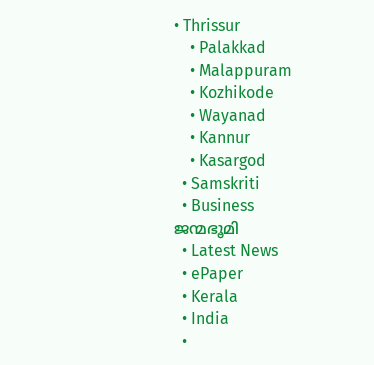• Thrissur
    • Palakkad
    • Malappuram
    • Kozhikode
    • Wayanad
    • Kannur
    • Kasargod
  • Samskriti
  • Business
ജന്മഭൂമി
  • Latest News
  • ePaper
  • Kerala
  • India
  •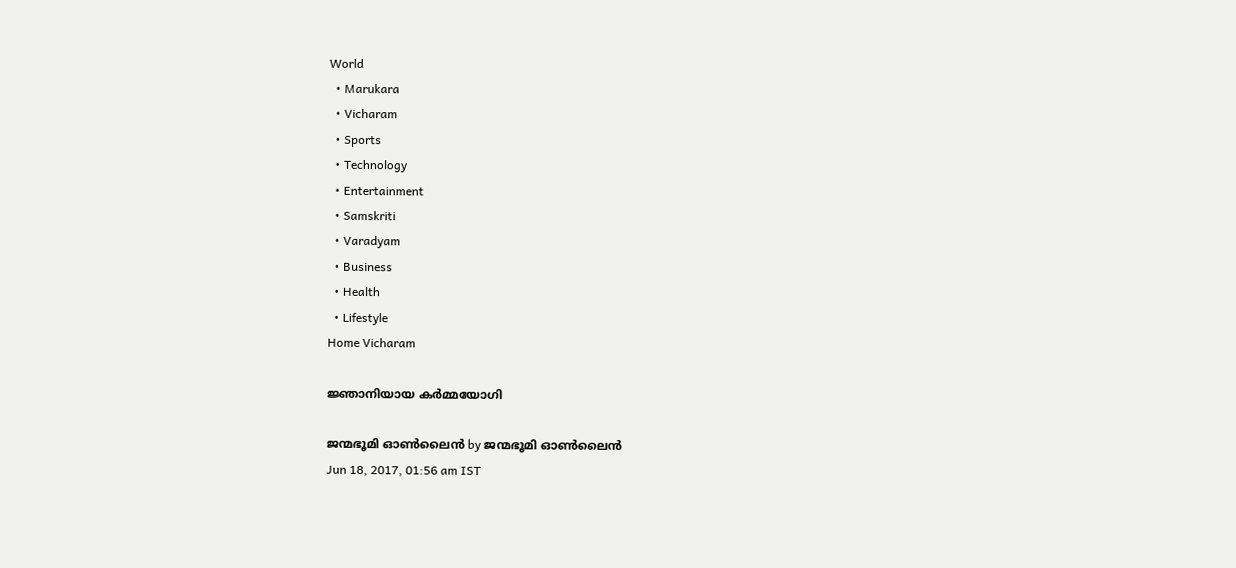World
  • Marukara
  • Vicharam
  • Sports
  • Technology
  • Entertainment
  • Samskriti
  • Varadyam
  • Business
  • Health
  • Lifestyle
Home Vicharam

ജ്ഞാനിയായ കര്‍മ്മയോഗി

ജന്മഭൂമി ഓണ്‍ലൈന്‍ by ജന്മഭൂമി ഓണ്‍ലൈന്‍
Jun 18, 2017, 01:56 am IST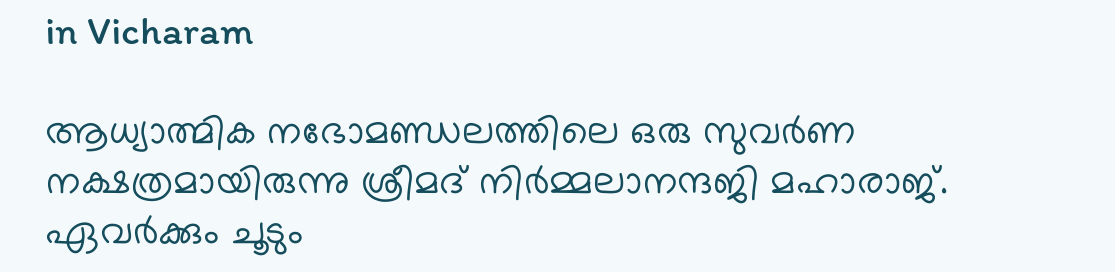in Vicharam

ആധ്യാത്മിക നഭോമണ്ഡലത്തിലെ ഒരു സുവര്‍ണ നക്ഷത്രമായിരുന്നു ശ്രീമദ് നിര്‍മ്മലാനന്ദജി മഹാരാജ്. ഏവര്‍ക്കും ചൂടും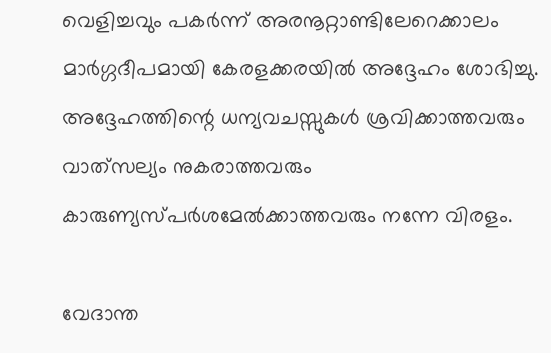വെളിച്ചവും പകര്‍ന്ന് അരനൂറ്റാണ്ടിലേറെക്കാലം മാര്‍ഗ്ഗദീപമായി കേരളക്കരയില്‍ അദ്ദേഹം ശോഭിച്ചു. അദ്ദേഹത്തിന്റെ ധന്യവചസ്സുകള്‍ ശ്രവിക്കാത്തവരും വാത്‌സല്യം നുകരാത്തവരും കാരുണ്യസ്പര്‍ശമേല്‍ക്കാത്തവരും നന്നേ വിരളം.

വേദാന്ത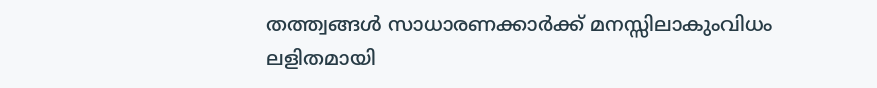തത്ത്വങ്ങള്‍ സാധാരണക്കാര്‍ക്ക് മനസ്സിലാകുംവിധം ലളിതമായി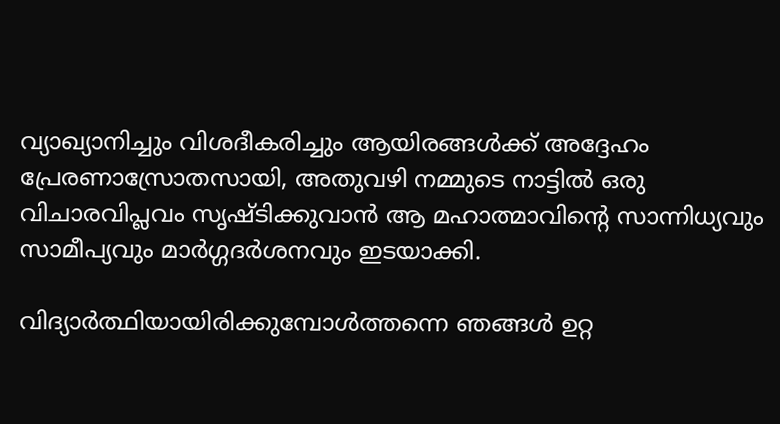വ്യാഖ്യാനിച്ചും വിശദീകരിച്ചും ആയിരങ്ങള്‍ക്ക് അദ്ദേഹം പ്രേരണാസ്രോതസായി, അതുവഴി നമ്മുടെ നാട്ടില്‍ ഒരു വിചാരവിപ്ലവം സൃഷ്ടിക്കുവാന്‍ ആ മഹാത്മാവിന്റെ സാന്നിധ്യവും സാമീപ്യവും മാര്‍ഗ്ഗദര്‍ശനവും ഇടയാക്കി.

വിദ്യാര്‍ത്ഥിയായിരിക്കുമ്പോള്‍ത്തന്നെ ഞങ്ങള്‍ ഉറ്റ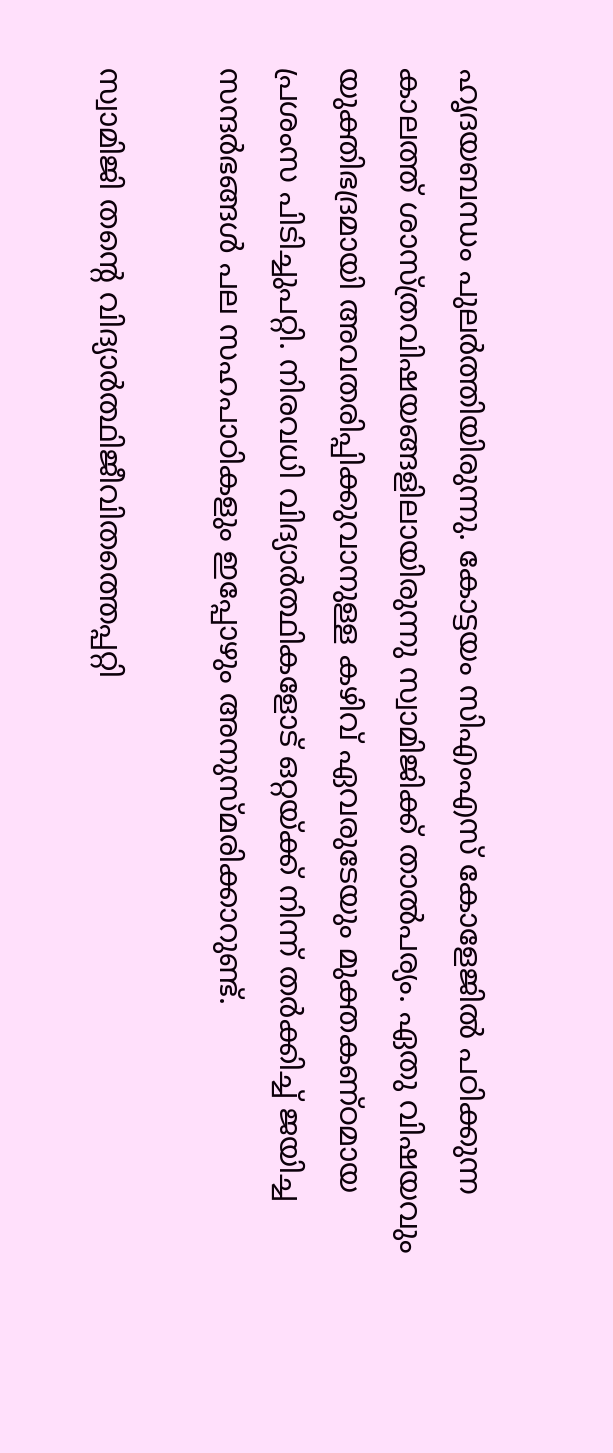ഹൃദയബന്ധം പുലര്‍ത്തിയിരുന്നു. കോട്ടയം സിഎംഎസ് കോളേജില്‍ പഠിക്കുന്ന കാലത്ത് ശാസ്ത്രവിഷയങ്ങളിലായിരുന്നു സ്വാമിജിക്ക് താല്‍പര്യം. ഏതു വിഷയവും യുക്തിഭദ്രമായി അവതരിപ്പിക്കുവാനുള്ള കഴിവ് ഏവരുടേയും മുക്തകണ്ഠമായ പ്രശംസ പിടിച്ചുപറ്റി. നിരവധി വിദ്യാര്‍ത്ഥികളോട് ഒറ്റയ്‌ക്ക് നിന്ന് തര്‍ക്കിച്ച് ജയിച്ച സന്ദര്‍ഭങ്ങള്‍ പല സഹപാഠികളും ഇപ്പോഴും അനുസ്മരിക്കാറുണ്ട്.

സ്വാമിജി തന്റെ വിദ്യാര്‍ത്ഥിജീവിതത്തെപ്പറ്റി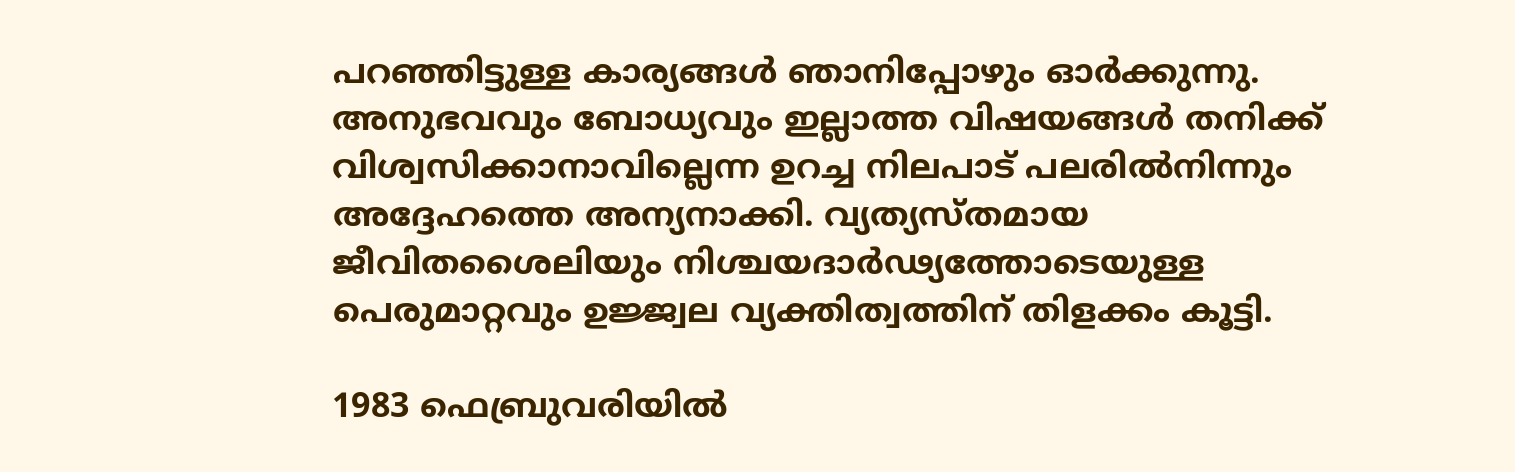പറഞ്ഞിട്ടുള്ള കാര്യങ്ങള്‍ ഞാനിപ്പോഴും ഓര്‍ക്കുന്നു. അനുഭവവും ബോധ്യവും ഇല്ലാത്ത വിഷയങ്ങള്‍ തനിക്ക് വിശ്വസിക്കാനാവില്ലെന്ന ഉറച്ച നിലപാട് പലരില്‍നിന്നും അദ്ദേഹത്തെ അന്യനാക്കി. വ്യത്യസ്തമായ ജീവിതശൈലിയും നിശ്ചയദാര്‍ഢ്യത്തോടെയുള്ള പെരുമാറ്റവും ഉജ്ജ്വല വ്യക്തിത്വത്തിന് തിളക്കം കൂട്ടി.

1983 ഫെബ്രുവരിയില്‍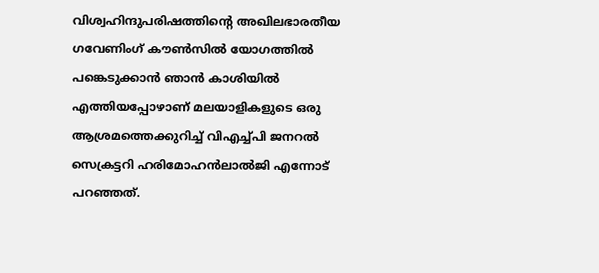വിശ്വഹിന്ദുപരിഷത്തിന്റെ അഖിലഭാരതീയ ഗവേണിംഗ് കൗണ്‍സില്‍ യോഗത്തില്‍ പങ്കെടുക്കാന്‍ ഞാന്‍ കാശിയില്‍ എത്തിയപ്പോഴാണ് മലയാളികളുടെ ഒരു ആശ്രമത്തെക്കുറിച്ച് വിഎച്ച്പി ജനറല്‍ സെക്രട്ടറി ഹരിമോഹന്‍ലാല്‍ജി എന്നോട് പറഞ്ഞത്.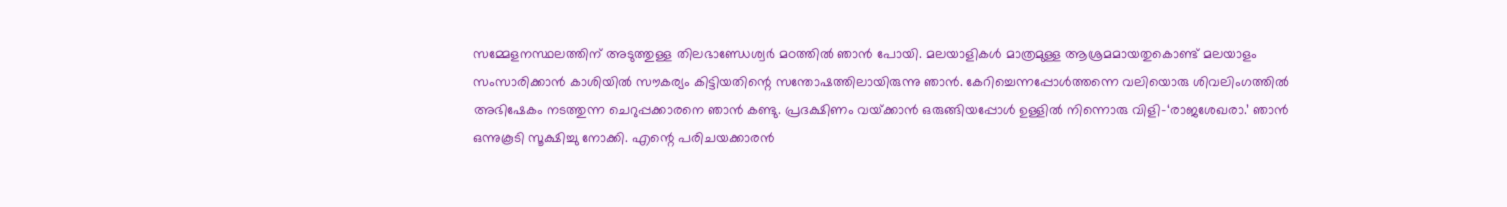സമ്മേളനസ്ഥലത്തിന് അടുത്തുള്ള തിലഭാണ്ഡേശ്വര്‍ മഠത്തില്‍ ഞാന്‍ പോയി. മലയാളികള്‍ മാത്രമുള്ള ആശ്രമമായതുകൊണ്ട് മലയാളം സംസാരിക്കാന്‍ കാശിയില്‍ സൗകര്യം കിട്ടിയതിന്റെ സന്തോഷത്തിലായിരുന്നു ഞാന്‍. കേറിച്ചെന്നപ്പോള്‍ത്തന്നെ വലിയൊരു ശിവലിംഗത്തില്‍ അഭിഷേകം നടത്തുന്ന ചെറുപ്പക്കാരനെ ഞാന്‍ കണ്ടു. പ്രദക്ഷിണം വയ്‌ക്കാന്‍ ഒരുങ്ങിയപ്പോള്‍ ഉള്ളില്‍ നിന്നൊരു വിളി-‘രാജശേഖരാ.’ ഞാന്‍ ഒന്നുകൂടി സൂക്ഷിച്ചു നോക്കി. എന്റെ പരിചയക്കാരന്‍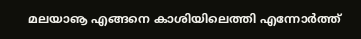മലയാൡ എങ്ങനെ കാശിയിലെത്തി എന്നോര്‍ത്ത്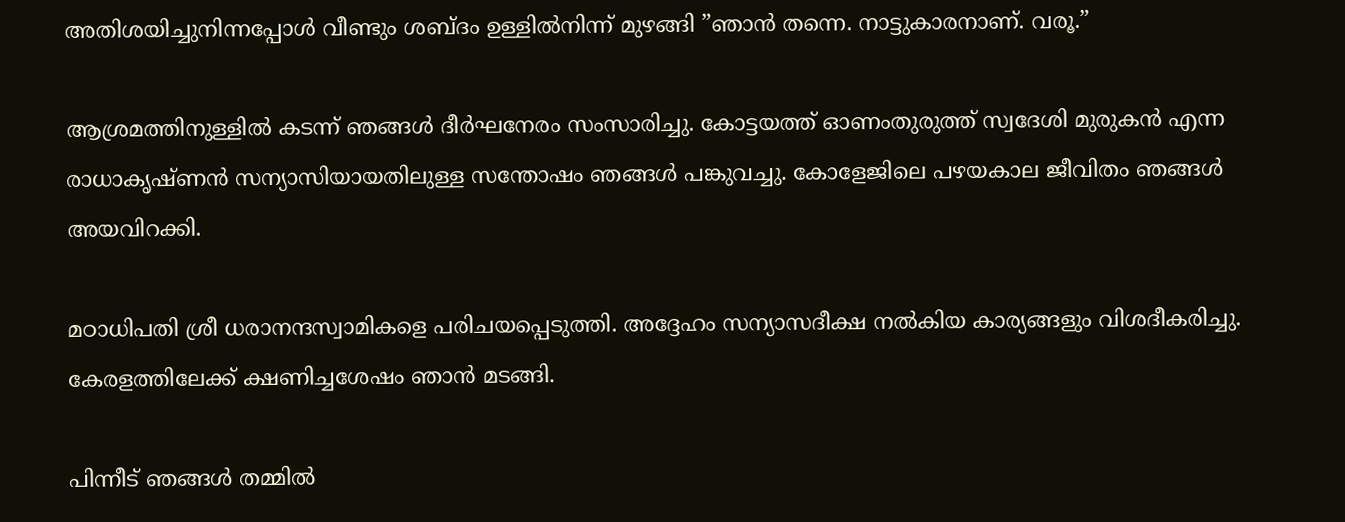അതിശയിച്ചുനിന്നപ്പോള്‍ വീണ്ടും ശബ്ദം ഉള്ളില്‍നിന്ന് മുഴങ്ങി ”ഞാന്‍ തന്നെ. നാട്ടുകാരനാണ്. വരൂ.”

ആശ്രമത്തിനുള്ളില്‍ കടന്ന് ഞങ്ങള്‍ ദീര്‍ഘനേരം സംസാരിച്ചു. കോട്ടയത്ത് ഓണംതുരുത്ത് സ്വദേശി മുരുകന്‍ എന്ന രാധാകൃഷ്ണന്‍ സന്യാസിയായതിലുള്ള സന്തോഷം ഞങ്ങള്‍ പങ്കുവച്ചു. കോളേജിലെ പഴയകാല ജീവിതം ഞങ്ങള്‍ അയവിറക്കി.

മഠാധിപതി ശ്രീ ധരാനന്ദസ്വാമികളെ പരിചയപ്പെടുത്തി. അദ്ദേഹം സന്യാസദീക്ഷ നല്‍കിയ കാര്യങ്ങളും വിശദീകരിച്ചു. കേരളത്തിലേക്ക് ക്ഷണിച്ചശേഷം ഞാന്‍ മടങ്ങി.

പിന്നീട് ഞങ്ങള്‍ തമ്മില്‍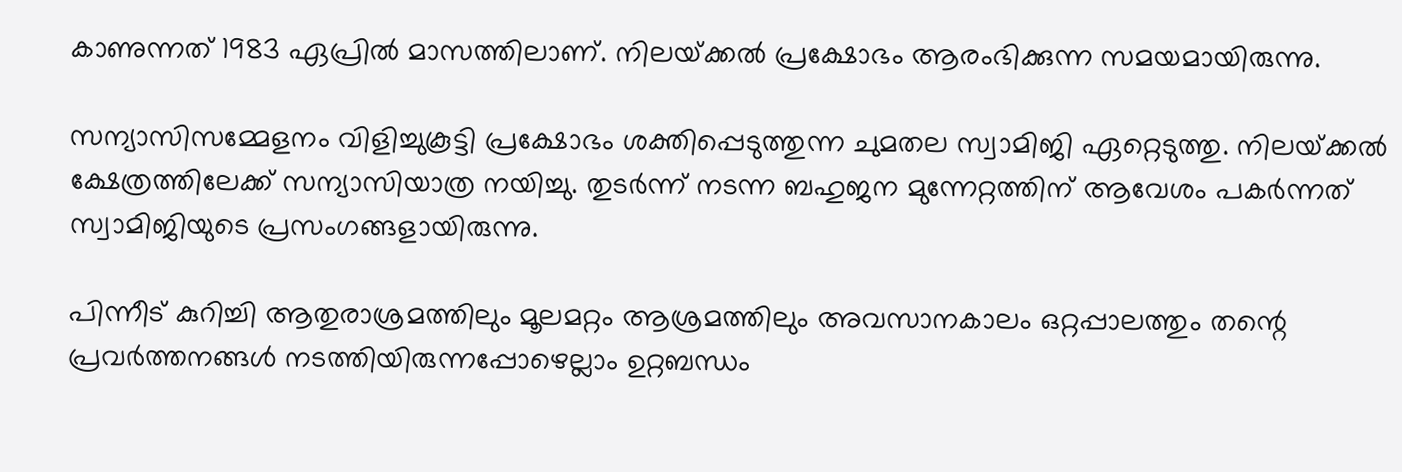കാണുന്നത് 1983 ഏപ്രില്‍ മാസത്തിലാണ്. നിലയ്‌ക്കല്‍ പ്രക്ഷോഭം ആരംഭിക്കുന്ന സമയമായിരുന്നു.

സന്യാസിസമ്മേളനം വിളിച്ചുകൂട്ടി പ്രക്ഷോഭം ശക്തിപ്പെടുത്തുന്ന ചുമതല സ്വാമിജി ഏറ്റെടുത്തു. നിലയ്‌ക്കല്‍ ക്ഷേത്രത്തിലേക്ക് സന്യാസിയാത്ര നയിച്ചു. തുടര്‍ന്ന് നടന്ന ബഹുജന മുന്നേറ്റത്തിന് ആവേശം പകര്‍ന്നത് സ്വാമിജിയുടെ പ്രസംഗങ്ങളായിരുന്നു.

പിന്നീട് കുറിച്ചി ആതുരാശ്രമത്തിലും മൂലമറ്റം ആശ്രമത്തിലും അവസാനകാലം ഒറ്റപ്പാലത്തും തന്റെ പ്രവര്‍ത്തനങ്ങള്‍ നടത്തിയിരുന്നപ്പോഴെല്ലാം ഉറ്റബന്ധം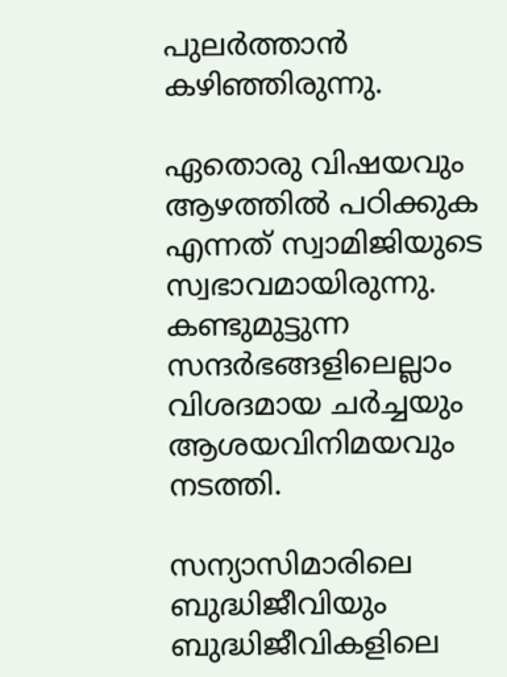പുലര്‍ത്താന്‍ കഴിഞ്ഞിരുന്നു.

ഏതൊരു വിഷയവും ആഴത്തില്‍ പഠിക്കുക എന്നത് സ്വാമിജിയുടെ സ്വഭാവമായിരുന്നു. കണ്ടുമുട്ടുന്ന സന്ദര്‍ഭങ്ങളിലെല്ലാം വിശദമായ ചര്‍ച്ചയും ആശയവിനിമയവും നടത്തി.

സന്യാസിമാരിലെ ബുദ്ധിജീവിയും ബുദ്ധിജീവികളിലെ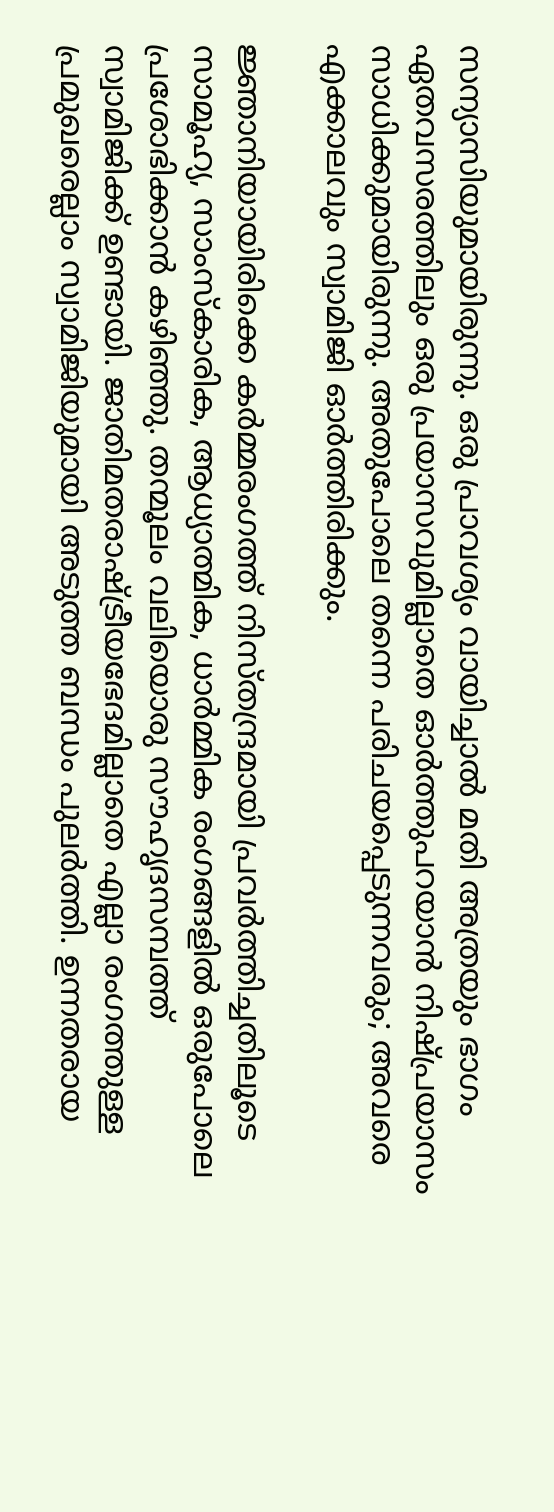സന്യാസിയുമായിരുന്നു. ഒരു പ്രാവശ്യം വായിച്ചാല്‍ മതി അത്രയും ഭാഗം ഏതവസരത്തിലും ഒരു പ്രയാസവുമില്ലാതെ ഓര്‍ത്തുപറയാന്‍ നിഷ്പ്രയാസം സാധിക്കുമായിരുന്നു. അതുപോലെ തന്നെ പരിചയപ്പെടുന്നവരും; അവരെ എക്കാലവും സ്വാമിജി ഓര്‍ത്തിരിക്കും.

ജ്ഞാനിയായിരിക്കെ കര്‍മ്മരംഗത്ത് നിസ്തന്ദ്രമായി പ്രവര്‍ത്തിച്ചതിലൂടെ സാമൂഹ്യ, സാംസ്‌കാരിക, ആധ്യാത്മിക, ധാര്‍മ്മിക രംഗങ്ങളില്‍ ഒരുപോലെ പ്രശോഭിക്കാന്‍ കഴിഞ്ഞു. തന്മൂലം വലിയൊരു സൗഹൃദസമ്പത്ത് സ്വാമിജിക്ക് ഉണ്ടായി. ജാതിമതരാഷ്‌ട്രീയഭേദമില്ലാതെ എല്ലാ രംഗത്തുള്ള പ്രമുഖരെല്ലാം സ്വാമിജിയുമായി അടുത്ത ബന്ധം പുലര്‍ത്തി. ഉന്നതരായ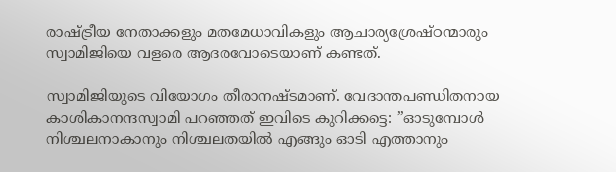രാഷ്‌ട്രീയ നേതാക്കളും മതമേധാവികളും ആചാര്യശ്രേഷ്ഠന്മാരും സ്വാമിജിയെ വളരെ ആദരവോടെയാണ് കണ്ടത്.

സ്വാമിജിയുടെ വിയോഗം തീരാനഷ്ടമാണ്. വേദാന്തപണ്ഡിതനായ കാശികാനന്ദസ്വാമി പറഞ്ഞത് ഇവിടെ കുറിക്കട്ടെ: ”ഓടുമ്പോള്‍ നിശ്ചലനാകാനും നിശ്ചലതയില്‍ എങ്ങും ഓടി എത്താനും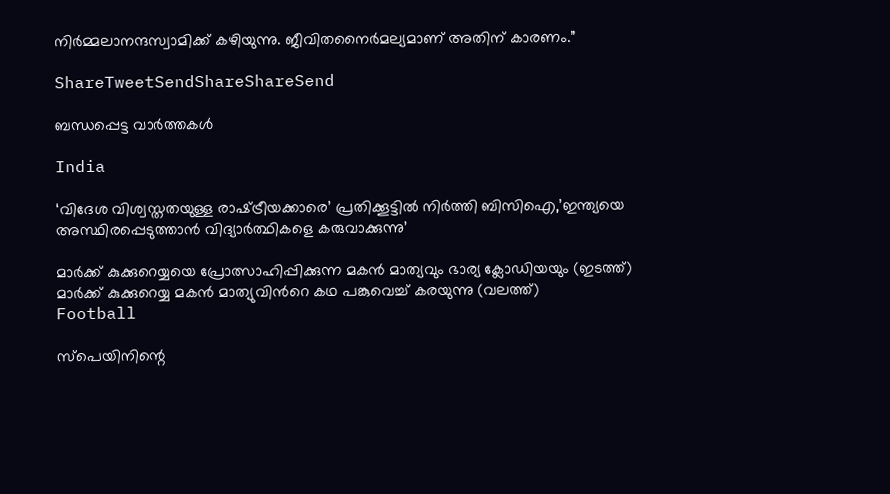നിര്‍മ്മലാനന്ദസ്വാമിക്ക് കഴിയുന്നു. ജീവിതനൈര്‍മല്യമാണ് അതിന് കാരണം.”

ShareTweetSendShareShareSend

ബന്ധപ്പെട്ട വാര്‍ത്തകള്‍

India

‘വിദേശ വിശ്വസ്തതയുള്ള രാഷ്‌ട്രീയക്കാരെ’ പ്രതിക്കൂട്ടില്‍ നിര്‍ത്തി ബിസിഐ,’ഇന്ത്യയെ അസ്ഥിരപ്പെടുത്താന്‍ വിദ്യാര്‍ത്ഥികളെ കരുവാക്കുന്നു’

മാര്‍ക്ക് കുക്കുറെയ്യയെ പ്രോത്സാഹിപ്പിക്കുന്ന മകന്‍ മാത്യവും ഭാര്യ ക്ലോഡിയയും (ഇടത്ത്) മാര്‍ക്ക് കുക്കുറെയ്യ മകന്‍ മാത്യുവിന്‍റെ കഥ പങ്കുവെച്ച് കരയുന്നു (വലത്ത്)
Football

സ്പെയിനിന്റെ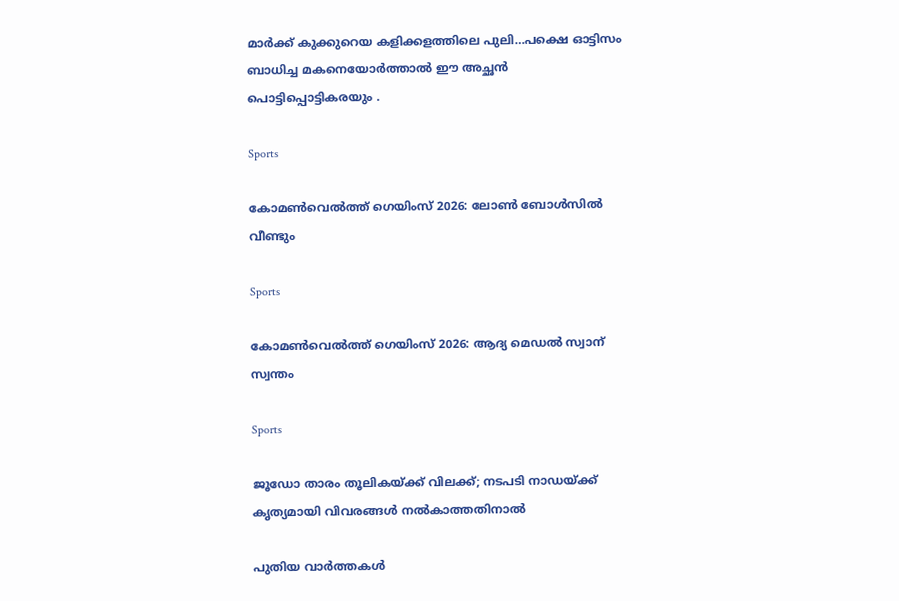മാര്‍ക്ക് കുക്കുറെയ കളിക്കളത്തിലെ പുലി…പക്ഷെ ഓട്ടിസം ബാധിച്ച മകനെയോര്‍ത്താല്‍ ഈ അച്ഛന്‍ പൊട്ടിപ്പൊട്ടികരയും .

Sports

കോമണ്‍വെല്‍ത്ത് ഗെയിംസ് 2026: ലോണ്‍ ബോള്‍സില്‍ വീണ്ടും

Sports

കോമണ്‍വെല്‍ത്ത് ഗെയിംസ് 2026: ആദ്യ മെഡല്‍ സ്വാന് സ്വന്തം

Sports

ജൂഡോ താരം തൂലികയ്‌ക്ക് വിലക്ക്; നടപടി നാഡയ്‌ക്ക് കൃത്യമായി വിവരങ്ങള്‍ നല്‍കാത്തതിനാല്‍

പുതിയ വാര്‍ത്തകള്‍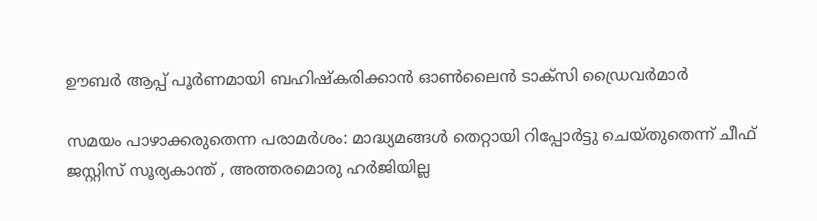ഊബർ ആപ്പ് പൂർണമായി ബഹിഷ്കരിക്കാൻ ഓൺലൈൻ ടാക്സി ഡ്രൈവര്‍മാര്‍

സമയം പാഴാക്കരുതെന്ന പരാമര്‍ശം: മാദ്ധ്യമങ്ങള്‍ തെറ്റായി റിപ്പോര്‍ട്ടു ചെയ്തുതെന്ന് ചീഫ് ജസ്റ്റിസ് സൂര്യകാന്ത് , അത്തരമൊരു ഹര്‍ജിയില്ല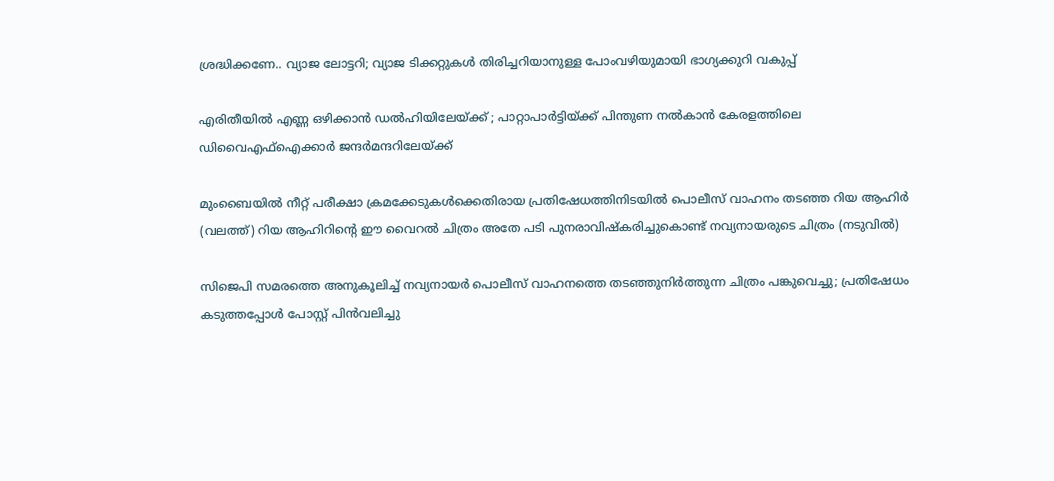ശ്രദ്ധിക്കണേ.. വ്യാജ ലോട്ടറി; വ്യാജ ടിക്കറ്റുകൾ തിരിച്ചറിയാനുള്ള പോംവഴിയുമായി ഭാഗ്യക്കുറി വകുപ്പ്

എരിതീയിൽ എണ്ണ ഒഴിക്കാൻ ഡൽഹിയിലേയ്‌ക്ക് ; പാറ്റാപാർട്ടിയ്‌ക്ക് പിന്തുണ നൽകാൻ കേരളത്തിലെ ഡിവൈഎഫ്ഐക്കാർ ജന്ദർമന്ദറിലേയ്‌ക്ക്

മുംബൈയിൽ നീറ്റ് പരീക്ഷാ ക്രമക്കേടുകൾക്കെതിരായ പ്രതിഷേധത്തിനിടയിൽ പൊലീസ് വാഹനം തടഞ്ഞ റിയ ആഹിർ (വലത്ത്) റിയ ആഹിറിന്‍റെ ഈ വൈറല്‍ ചിത്രം അതേ പടി പുനരാവിഷ്കരിച്ചുകൊണ്ട് നവ്യനായരുടെ ചിത്രം (നടുവില്‍)

സിജെപി സമരത്തെ അനുകൂലിച്ച് നവ്യനായര്‍ പൊലീസ് വാഹനത്തെ തടഞ്ഞുനിര്‍ത്തുന്ന ചിത്രം പങ്കുവെച്ചു; പ്രതിഷേധം കടുത്തപ്പോള്‍ പോസ്റ്റ് പിന്‍വലിച്ചു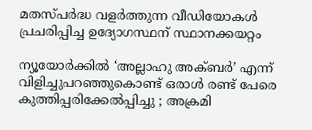മതസ്പര്‍ദ്ധ വളര്‍ത്തുന്ന വീഡിയോകള്‍ പ്രചരിപ്പിച്ച ഉദ്യോഗസ്ഥന് സ്ഥാനക്കയറ്റം

ന്യൂയോർക്കിൽ ‘അല്ലാഹു അക്ബർ’ എന്ന് വിളിച്ചുപറഞ്ഞുകൊണ്ട് ഒരാൾ രണ്ട് പേരെ കുത്തിപ്പരിക്കേൽപ്പിച്ചു ; അക്രമി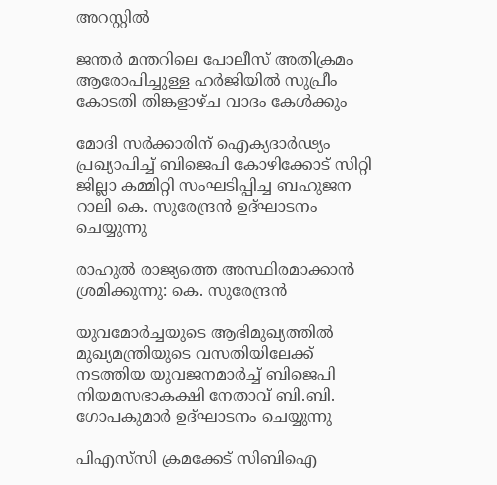അറസ്റ്റിൽ

ജന്തര്‍ മന്തറിലെ പോലീസ് അതിക്രമം ആരോപിച്ചുള്ള ഹര്‍ജിയില്‍ സുപ്രീം കോടതി തിങ്കളാഴ്ച വാദം കേള്‍ക്കും

മോദി സര്‍ക്കാരിന് ഐക്യദാര്‍ഢ്യം പ്രഖ്യാപിച്ച് ബിജെപി കോഴിക്കോട് സിറ്റി ജില്ലാ കമ്മിറ്റി സംഘടിപ്പിച്ച ബഹുജന റാലി കെ. സുരേന്ദ്രന്‍ ഉദ്ഘാടനം ചെയ്യുന്നു

രാഹുല്‍ രാജ്യത്തെ അസ്ഥിരമാക്കാന്‍ ശ്രമിക്കുന്നു: കെ. സുരേന്ദ്രന്‍

യുവമോര്‍ച്ചയുടെ ആഭിമുഖ്യത്തില്‍ മുഖ്യമന്ത്രിയുടെ വസതിയിലേക്ക് നടത്തിയ യുവജനമാര്‍ച്ച് ബിജെപി നിയമസഭാകക്ഷി നേതാവ് ബി.ബി. ഗോപകുമാര്‍ ഉദ്ഘാടനം ചെയ്യുന്നു

പിഎസ്‌സി ക്രമക്കേട് സിബിഐ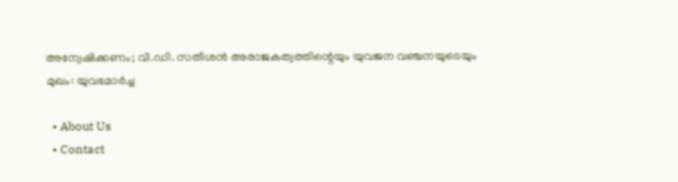അന്വേഷിക്കണം; വി.ഡി. സതീശന്‍ അരാജകത്വത്തിന്റെയും യുവജന വഞ്ചനയുടെയും മുഖം: യുവമോര്‍ച്ച

  • About Us
  • Contact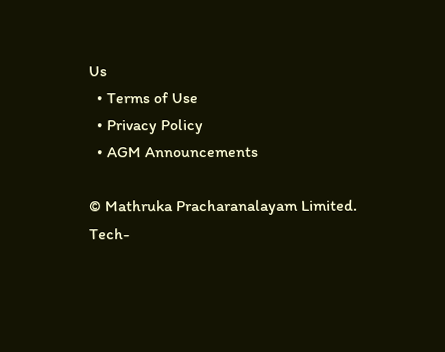Us
  • Terms of Use
  • Privacy Policy
  • AGM Announcements

© Mathruka Pracharanalayam Limited.
Tech-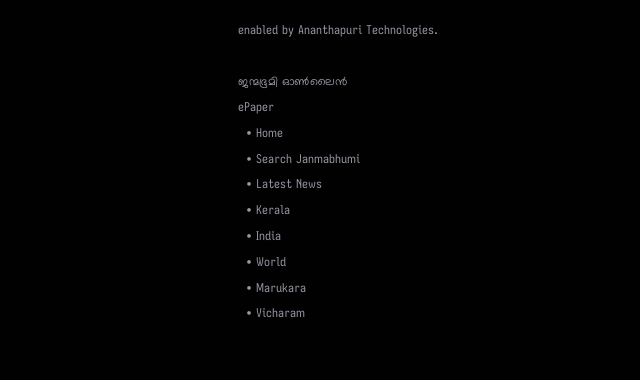enabled by Ananthapuri Technologies.

ജന്മഭൂമി ഓണ്‍ലൈന്‍
ePaper
  • Home
  • Search Janmabhumi
  • Latest News
  • Kerala
  • India
  • World
  • Marukara
  • Vicharam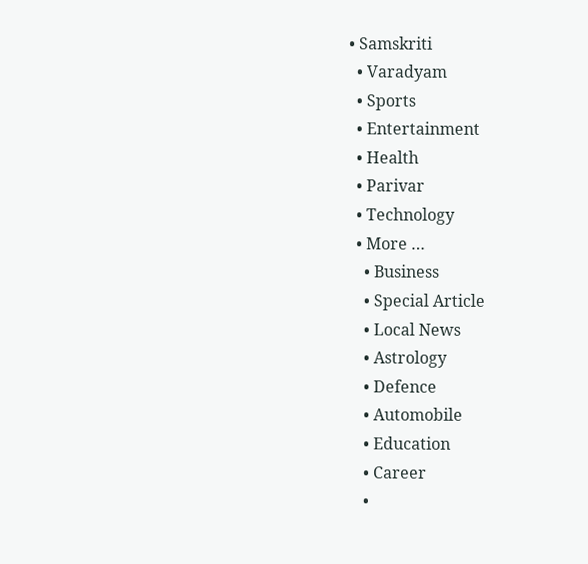• Samskriti
  • Varadyam
  • Sports
  • Entertainment
  • Health
  • Parivar
  • Technology
  • More …
    • Business
    • Special Article
    • Local News
    • Astrology
    • Defence
    • Automobile
    • Education
    • Career
    •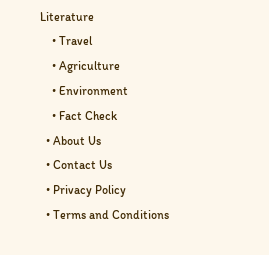Literature
    • Travel
    • Agriculture
    • Environment
    • Fact Check
  • About Us
  • Contact Us
  • Privacy Policy
  • Terms and Conditions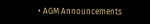• AGM Announcements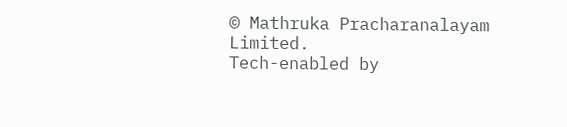© Mathruka Pracharanalayam Limited.
Tech-enabled by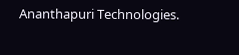Ananthapuri Technologies.